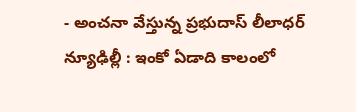- అంచనా వేస్తున్న ప్రభుదాస్ లీలాధర్
న్యూఢిల్లీ : ఇంకో ఏడాది కాలంలో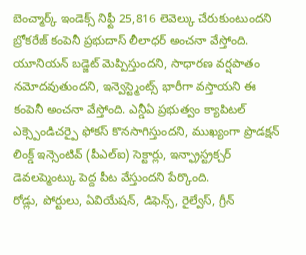బెంచ్మార్క్ ఇండెక్స్ నిఫ్టీ 25,816 లెవెల్కు చేరుకుంటుందని బ్రోకరేజ్ కంపెనీ ప్రభుదాస్ లీలాధర్ అంచనా వేస్తోంది. యూనియన్ బడ్జెట్ మెప్పిస్తుందని, సాధారణ వర్షపాతం నమోదవుతుందని, ఇన్వెస్ట్మెంట్స్ భారీగా వస్తాయని ఈ కంపెనీ అంచనా వేస్తోంది. ఎన్డీఏ ప్రభుత్వం క్యాపిటల్ ఎక్స్పెండిచర్పై ఫోకస్ కొనసాగిస్తుందని, ముఖ్యంగా ప్రొడక్షన్ లింక్డ్ ఇన్సెంటివ్ (పీఎల్ఐ) సెక్టార్లు, ఇన్ఫ్రాస్ట్రక్చర్ డెవలప్మెంట్కు పెద్ద పీట వేస్తుందని పేర్కొంది.
రోడ్లు, పోర్టులు, ఏవియేషన్, డిఫెన్స్, రైల్వేస్, గ్రీన్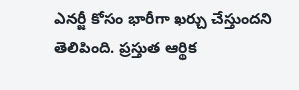ఎనర్జీ కోసం భారీగా ఖర్చు చేస్తుందని తెలిపింది. ప్రస్తుత ఆర్థిక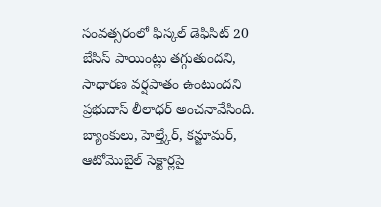సంవత్సరంలో ఫిస్కల్ డెఫిసిట్ 20 బేసిస్ పాయింట్లు తగ్గుతుందని, సాధారణ వర్షపాతం ఉంటుందని ప్రభుదాస్ లీలాధర్ అంచనావేసింది. బ్యాంకులు, హెల్త్కేర్, కన్జూమర్, ఆటోమొబైల్ సెక్టార్లపై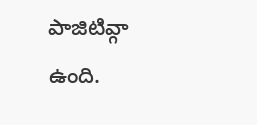పాజిటివ్గా ఉంది.